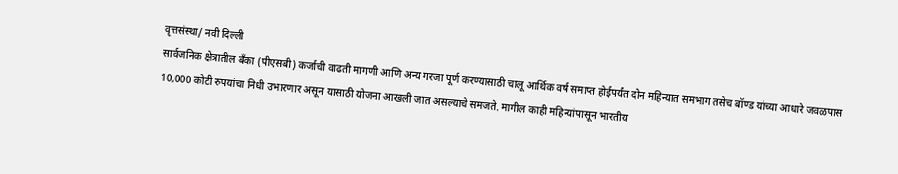वृत्तसंस्था/ नवी दिल्ली
सार्वजनिक क्षेत्रातील बँका (पीएसबी) कर्जाची वाढती मागणी आणि अन्य गरजा पूर्ण करण्यासाठी चालू आर्थिक वर्ष समाप्त होईपर्यंत दोन महिन्यात समभाग तसेच बॉण्ड यांच्या आधारे जवळपास 10,000 कोटी रुपयांचा निधी उभारणार असून यासाठी योजना आखली जात असल्याचे समजते. मागील काही महिन्यांपासून भारतीय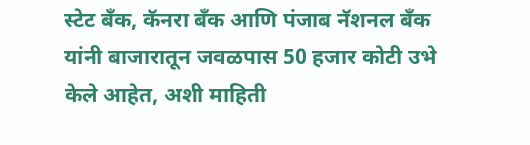स्टेट बँक, कॅनरा बँक आणि पंजाब नॅशनल बँक यांनी बाजारातून जवळपास 50 हजार कोटी उभे केले आहेत, अशी माहिती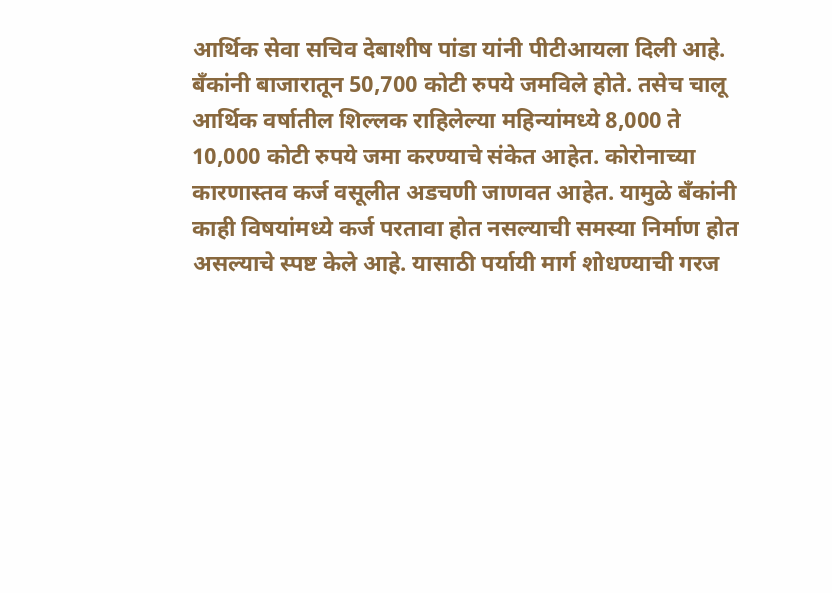आर्थिक सेवा सचिव देबाशीष पांडा यांनी पीटीआयला दिली आहे.
बँकांनी बाजारातून 50,700 कोटी रुपये जमविले होते. तसेच चालू आर्थिक वर्षातील शिल्लक राहिलेल्या महिन्यांमध्ये 8,000 ते 10,000 कोटी रुपये जमा करण्याचे संकेत आहेत. कोरोनाच्या कारणास्तव कर्ज वसूलीत अडचणी जाणवत आहेत. यामुळे बँकांनी काही विषयांमध्ये कर्ज परतावा होत नसल्याची समस्या निर्माण होत असल्याचे स्पष्ट केले आहे. यासाठी पर्यायी मार्ग शोधण्याची गरज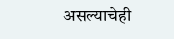असल्याचेही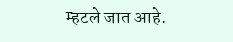म्हटले जात आहे.